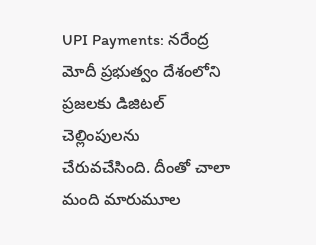UPI Payments: నరేంద్ర మోదీ ప్రభుత్వం దేశంలోని ప్రజలకు డిజిటల్ చెల్లింపులను చేరువచేసింది. దీంతో చాలా మంది మారుమూల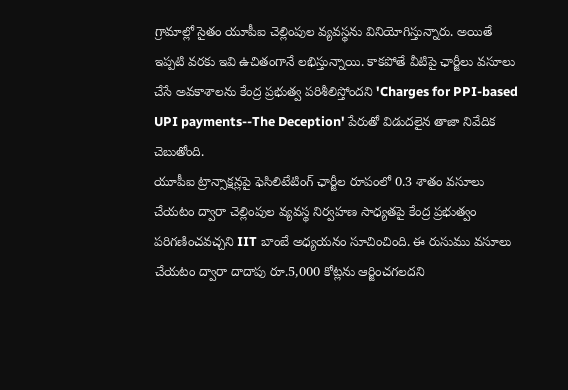గ్రామాల్లో సైతం యూపీఐ చెల్లింపుల వ్యవస్థను వినియోగిస్తున్నారు. అయితే ఇప్పటి వరకు ఇవి ఉచితంగానే లభిస్తున్నాయి. కాకపోతే వీటిపై ఛార్జీలు వసూలు చేసే అవకాశాలను కేంద్ర ప్రభుత్వ పరిశీలిస్తోందని 'Charges for PPI-based UPI payments--The Deception' పేరుతో విడుదలైన తాజా నివేదిక చెబుతోంది.
యూపీఐ ట్రాన్సాక్షన్లపై ఫెసిలిటేటింగ్ ఛార్జీల రూపంలో 0.3 శాతం వసూలు చేయటం ద్వారా చెల్లింపుల వ్యవస్థ నిర్వహణ సాధ్యతపై కేంద్ర ప్రభుత్వం పరిగణించవచ్చని IIT బాంబే అధ్యయనం సూచించింది. ఈ రుసుము వసూలు చేయటం ద్వారా దాదాపు రూ.5,000 కోట్లను ఆర్జించగలదని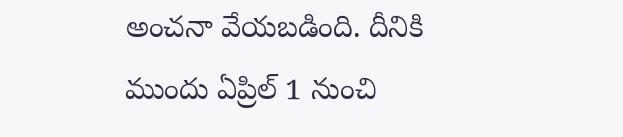అంచనా వేయబడింది. దీనికి ముందు ఏప్రిల్ 1 నుంచి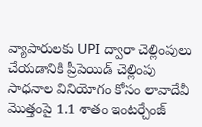వ్యాపారులకు UPI ద్వారా చెల్లింపులు చేయడానికి ప్రీపెయిడ్ చెల్లింపు సాధనాల వినియోగం కోసం లావాదేవీ మొత్తంపై 1.1 శాతం ఇంటర్చేంజ్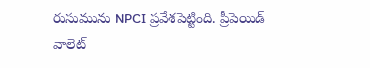రుసుమును NPCI ప్రవేశపెట్టింది. ప్రీపెయిడ్ వాలెట్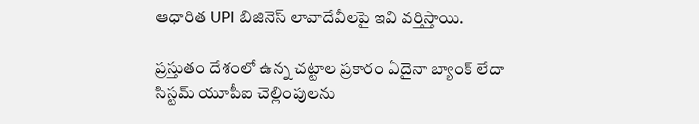ఆధారిత UPI బిజినెస్ లావాదేవీలపై ఇవి వర్తిస్తాయి.

ప్రస్తుతం దేశంలో ఉన్న చట్టాల ప్రకారం ఏదైనా బ్యాంక్ లేదా సిస్టమ్ యూపీఐ చెల్లింపులను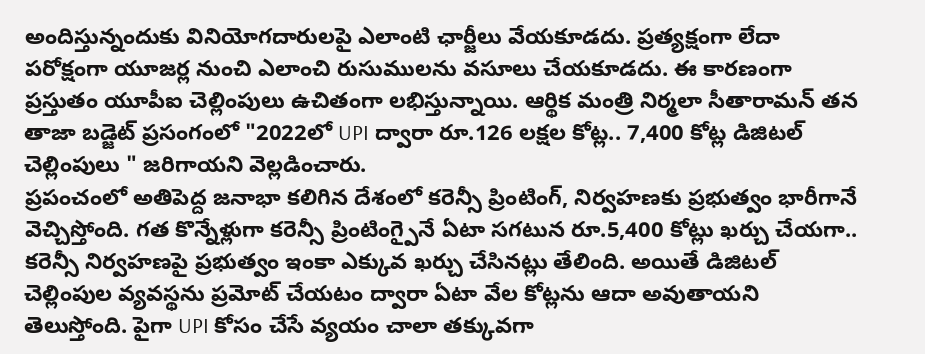అందిస్తున్నందుకు వినియోగదారులపై ఎలాంటి ఛార్జీలు వేయకూడదు. ప్రత్యక్షంగా లేదా పరోక్షంగా యూజర్ల నుంచి ఎలాంచి రుసుములను వసూలు చేయకూడదు. ఈ కారణంగా ప్రస్తుతం యూపీఐ చెల్లింపులు ఉచితంగా లభిస్తున్నాయి. ఆర్థిక మంత్రి నిర్మలా సీతారామన్ తన తాజా బడ్జెట్ ప్రసంగంలో "2022లో UPI ద్వారా రూ.126 లక్షల కోట్ల.. 7,400 కోట్ల డిజిటల్ చెల్లింపులు " జరిగాయని వెల్లడించారు.
ప్రపంచంలో అతిపెద్ద జనాభా కలిగిన దేశంలో కరెన్సీ ప్రింటింగ్, నిర్వహణకు ప్రభుత్వం భారీగానే వెచ్చిస్తోంది. గత కొన్నేళ్లుగా కరెన్సీ ప్రింటింగ్పైనే ఏటా సగటున రూ.5,400 కోట్లు ఖర్చు చేయగా.. కరెన్సీ నిర్వహణపై ప్రభుత్వం ఇంకా ఎక్కువ ఖర్చు చేసినట్లు తేలింది. అయితే డిజిటల్ చెల్లింపుల వ్యవస్థను ప్రమోట్ చేయటం ద్వారా ఏటా వేల కోట్లను ఆదా అవుతాయని తెలుస్తోంది. పైగా UPI కోసం చేసే వ్యయం చాలా తక్కువగా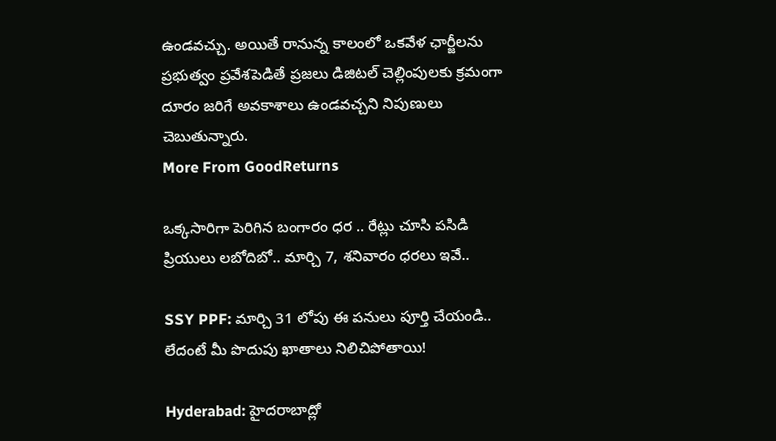ఉండవచ్చు. అయితే రానున్న కాలంలో ఒకవేళ ఛార్జీలను ప్రభుత్వం ప్రవేశపెడితే ప్రజలు డిజిటల్ చెల్లింపులకు క్రమంగా దూరం జరిగే అవకాశాలు ఉండవచ్చని నిపుణులు చెబుతున్నారు.
More From GoodReturns

ఒక్కసారిగా పెరిగిన బంగారం ధర .. రేట్లు చూసి పసిడి ప్రియులు లబోదిబో.. మార్చి 7, శనివారం ధరలు ఇవే..

SSY PPF: మార్చి 31 లోపు ఈ పనులు పూర్తి చేయండి.. లేదంటే మీ పొదుపు ఖాతాలు నిలిచిపోతాయి!

Hyderabad: హైదరాబాద్లో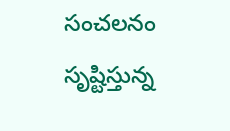సంచలనం సృష్టిస్తున్న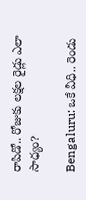రాపిడో.. రోజుకు లక్షల రైడ్లు ఎలా సాధ్యం?

Bengaluru: ఒకే వీధి.. రెండు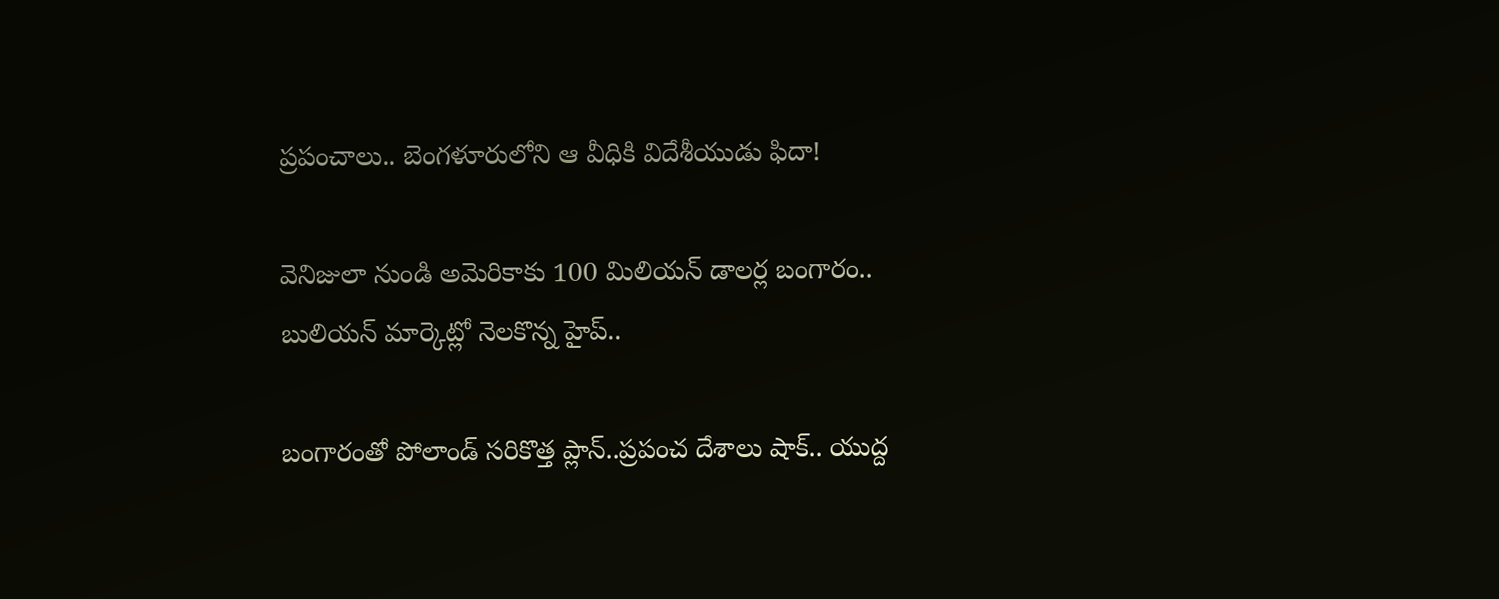ప్రపంచాలు.. బెంగళూరులోని ఆ వీధికి విదేశీయుడు ఫిదా!

వెనిజులా నుండి అమెరికాకు 100 మిలియన్ డాలర్ల బంగారం.. బులియన్ మార్కెట్లో నెలకొన్న హైప్..

బంగారంతో పోలాండ్ సరికొత్త ప్లాన్..ప్రపంచ దేశాలు షాక్.. యుద్ద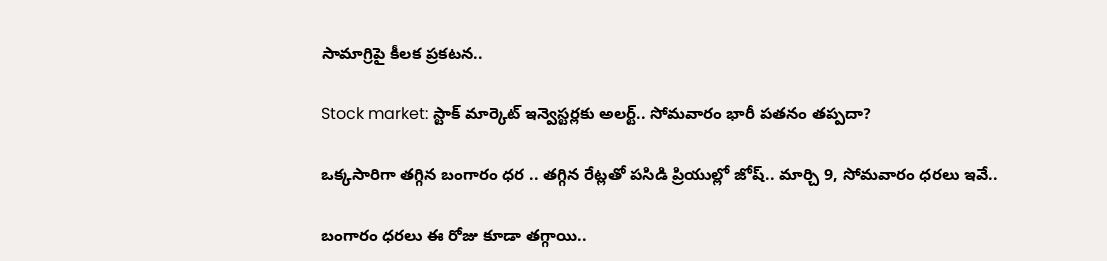సామాగ్రిపై కీలక ప్రకటన..

Stock market: స్టాక్ మార్కెట్ ఇన్వెస్టర్లకు అలర్ట్.. సోమవారం భారీ పతనం తప్పదా?

ఒక్కసారిగా తగ్గిన బంగారం ధర .. తగ్గిన రేట్లతో పసిడి ప్రియుల్లో జోష్.. మార్చి 9, సోమవారం ధరలు ఇవే..

బంగారం ధరలు ఈ రోజు కూడా తగ్గాయి..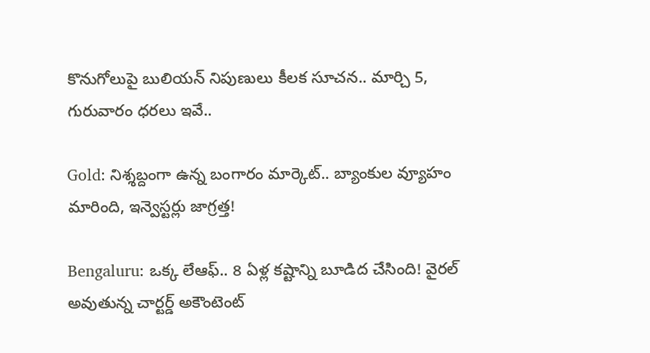కొనుగోలుపై బులియన్ నిపుణులు కీలక సూచన.. మార్చి 5, గురువారం ధరలు ఇవే..

Gold: నిశ్శబ్దంగా ఉన్న బంగారం మార్కెట్.. బ్యాంకుల వ్యూహం మారింది, ఇన్వెస్టర్లు జాగ్రత్త!

Bengaluru: ఒక్క లేఆఫ్.. 8 ఏళ్ల కష్టాన్ని బూడిద చేసింది! వైరల్ అవుతున్న చార్టర్డ్ అకౌంటెంట్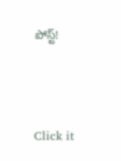పోస్ట్!



Click it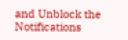and Unblock the Notifications